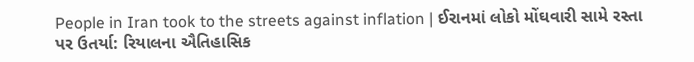People in Iran took to the streets against inflation | ઈરાનમાં લોકો મોંઘવારી સામે રસ્તા પર ઉતર્યા: રિયાલના ઐતિહાસિક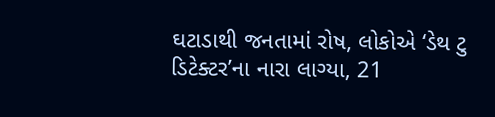ઘટાડાથી જનતામાં રોષ, લોકોએ ‘ડેથ ટુ ડિટેક્ટર’ના નારા લાગ્યા, 21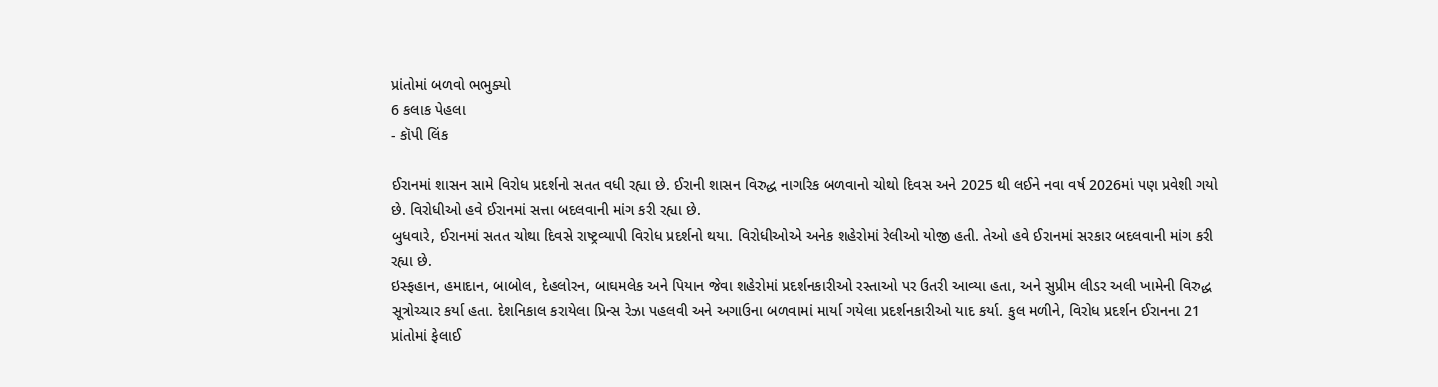પ્રાંતોમાં બળવો ભભુક્યો
6 કલાક પેહલા
- કૉપી લિંક

ઈરાનમાં શાસન સામે વિરોધ પ્રદર્શનો સતત વધી રહ્યા છે. ઈરાની શાસન વિરુદ્ધ નાગરિક બળવાનો ચોથો દિવસ અને 2025 થી લઈને નવા વર્ષ 2026માં પણ પ્રવેશી ગયો છે. વિરોધીઓ હવે ઈરાનમાં સત્તા બદલવાની માંગ કરી રહ્યા છે.
બુધવારે, ઈરાનમાં સતત ચોથા દિવસે રાષ્ટ્રવ્યાપી વિરોધ પ્રદર્શનો થયા. વિરોધીઓએ અનેક શહેરોમાં રેલીઓ યોજી હતી. તેઓ હવે ઈરાનમાં સરકાર બદલવાની માંગ કરી રહ્યા છે.
ઇસ્ફહાન, હમાદાન, બાબોલ, દેહલોરન, બાઘમલેક અને પિયાન જેવા શહેરોમાં પ્રદર્શનકારીઓ રસ્તાઓ પર ઉતરી આવ્યા હતા, અને સુપ્રીમ લીડર અલી ખામેની વિરુદ્ધ સૂત્રોચ્ચાર કર્યા હતા. દેશનિકાલ કરાયેલા પ્રિન્સ રેઝા પહલવી અને અગાઉના બળવામાં માર્યા ગયેલા પ્રદર્શનકારીઓ યાદ કર્યા. કુલ મળીને, વિરોધ પ્રદર્શન ઈરાનના 21 પ્રાંતોમાં ફેલાઈ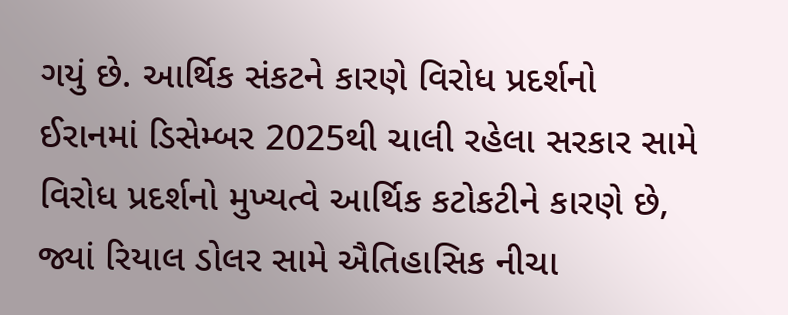ગયું છે. આર્થિક સંકટને કારણે વિરોધ પ્રદર્શનો
ઈરાનમાં ડિસેમ્બર 2025થી ચાલી રહેલા સરકાર સામે વિરોધ પ્રદર્શનો મુખ્યત્વે આર્થિક કટોકટીને કારણે છે, જ્યાં રિયાલ ડોલર સામે ઐતિહાસિક નીચા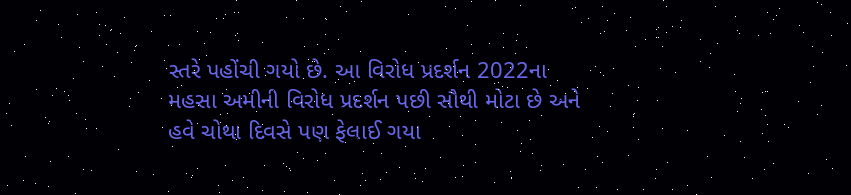સ્તરે પહોંચી ગયો છે. આ વિરોધ પ્રદર્શન 2022ના મહસા અમીની વિરોધ પ્રદર્શન પછી સૌથી મોટા છે અને હવે ચોથા દિવસે પણ ફેલાઈ ગયા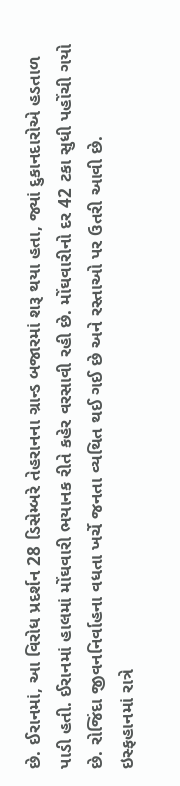છે. ઈરાનમાં, આ વિરોધ પ્રદર્શન 28 ડિસેમ્બરે તેહરાનના ગ્રાન્ડ બજારમાં શરૂ થયા હતા, જ્યાં દુકાનદારોએ હડતાળ પાડી હતી. ઈરાનમાં હાલમાં મોંઘવારી ભયાનક રીતે કહેર વરસાવી રહી છે. મોંઘવારીનો દર 42 ટકા સુધી પહોંચી ગયો છે. રોજિંદા જીવનનિર્વાહના વધતા ખર્ચે જનતા વ્યથિત થઈ ગઈ છે અને રસ્તાઓ પર ઉતરી આવી છે.
ઇસ્ફહાનમાં રાત્રે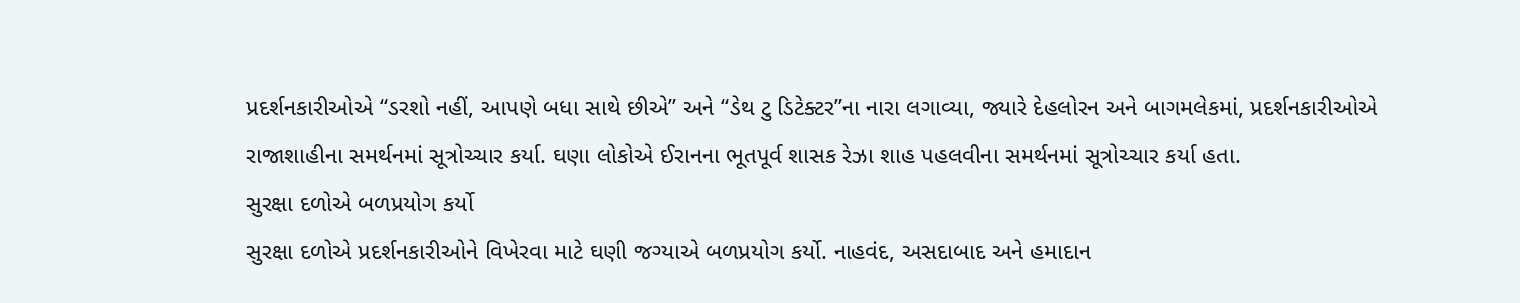પ્રદર્શનકારીઓએ “ડરશો નહીં, આપણે બધા સાથે છીએ” અને “ડેથ ટુ ડિટેક્ટર”ના નારા લગાવ્યા, જ્યારે દેહલોરન અને બાગમલેકમાં, પ્રદર્શનકારીઓએ રાજાશાહીના સમર્થનમાં સૂત્રોચ્ચાર કર્યા. ઘણા લોકોએ ઈરાનના ભૂતપૂર્વ શાસક રેઝા શાહ પહલવીના સમર્થનમાં સૂત્રોચ્ચાર કર્યા હતા.
સુરક્ષા દળોએ બળપ્રયોગ કર્યો
સુરક્ષા દળોએ પ્રદર્શનકારીઓને વિખેરવા માટે ઘણી જગ્યાએ બળપ્રયોગ કર્યો. નાહવંદ, અસદાબાદ અને હમાદાન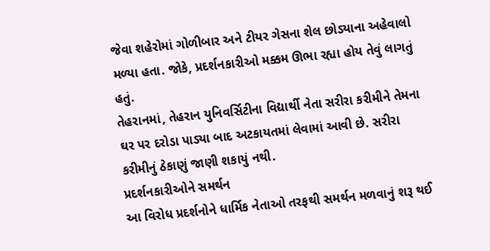જેવા શહેરોમાં ગોળીબાર અને ટીયર ગેસના શેલ છોડ્યાના અહેવાલો મળ્યા હતા. જોકે, પ્રદર્શનકારીઓ મક્કમ ઊભા રહ્યા હોય તેવું લાગતું હતું.
તેહરાનમાં, તેહરાન યુનિવર્સિટીના વિદ્યાર્થી નેતા સરીરા કરીમીને તેમના ઘર પર દરોડા પાડ્યા બાદ અટકાયતમાં લેવામાં આવી છે. સરીરા કરીમીનું ઠેકાણું જાણી શકાયું નથી.
પ્રદર્શનકારીઓને સમર્થન
આ વિરોધ પ્રદર્શનોને ધાર્મિક નેતાઓ તરફથી સમર્થન મળવાનું શરૂ થઈ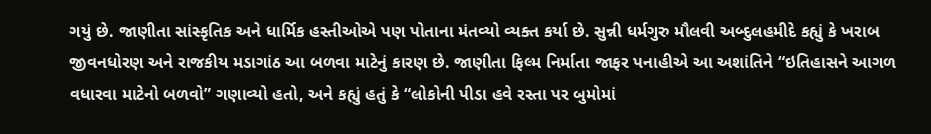ગયું છે. જાણીતા સાંસ્કૃતિક અને ધાર્મિક હસ્તીઓએ પણ પોતાના મંતવ્યો વ્યક્ત કર્યા છે. સુન્ની ધર્મગુરુ મૌલવી અબ્દુલહમીદે કહ્યું કે ખરાબ જીવનધોરણ અને રાજકીય મડાગાંઠ આ બળવા માટેનું કારણ છે. જાણીતા ફિલ્મ નિર્માતા જાફર પનાહીએ આ અશાંતિને “ઇતિહાસને આગળ વધારવા માટેનો બળવો” ગણાવ્યો હતો, અને કહ્યું હતું કે “લોકોની પીડા હવે રસ્તા પર બુમોમાં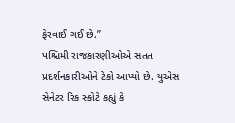ફેરવાઈ ગઈ છે.”
પશ્ચિમી રાજકારણીઓએ સતત પ્રદર્શનકારીઓને ટેકો આપ્યો છે. યુએસ સેનેટર રિક સ્કોટે કહ્યું કે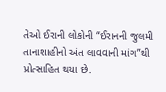તેઓ ઈરાની લોકોની “ઈરાનની જુલમી તાનાશાહીનો અંત લાવવાની માંગ”થી પ્રોત્સાહિત થયા છે.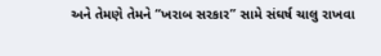અને તેમણે તેમને “ખરાબ સરકાર” સામે સંઘર્ષ ચાલુ રાખવા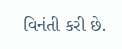વિનંતી કરી છે.